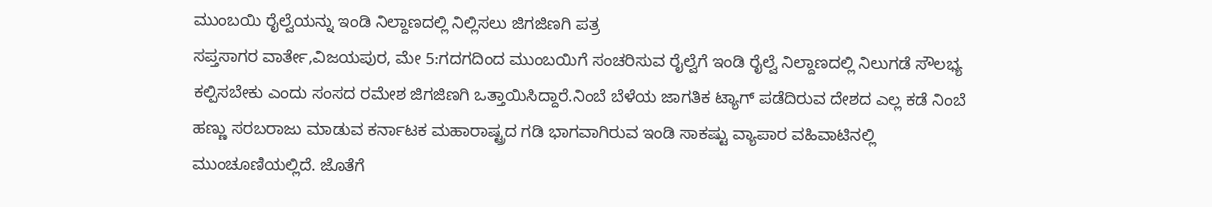ಮುಂಬಯಿ ರೈಲ್ವೆಯನ್ನು ಇಂಡಿ ನಿಲ್ದಾಣದಲ್ಲಿ ನಿಲ್ಲಿಸಲು ಜಿಗಜಿಣಗಿ ಪತ್ರ
ಸಪ್ತಸಾಗರ ವಾರ್ತೇ,ವಿಜಯಪುರ, ಮೇ 5:ಗದಗದಿಂದ ಮುಂಬಯಿಗೆ ಸಂಚರಿಸುವ ರೈಲ್ವೆಗೆ ಇಂಡಿ ರೈಲ್ವೆ ನಿಲ್ದಾಣದಲ್ಲಿ ನಿಲುಗಡೆ ಸೌಲಭ್ಯ ಕಲ್ಪಿಸಬೇಕು ಎಂದು ಸಂಸದ ರಮೇಶ ಜಿಗಜಿಣಗಿ ಒತ್ತಾಯಿಸಿದ್ದಾರೆ.ನಿಂಬೆ ಬೆಳೆಯ ಜಾಗತಿಕ ಟ್ಯಾಗ್ ಪಡೆದಿರುವ ದೇಶದ ಎಲ್ಲ ಕಡೆ ನಿಂಬೆ ಹಣ್ಣು ಸರಬರಾಜು ಮಾಡುವ ಕರ್ನಾಟಕ ಮಹಾರಾಷ್ಟ್ರದ ಗಡಿ ಭಾಗವಾಗಿರುವ ಇಂಡಿ ಸಾಕಷ್ಟು ವ್ಯಾಪಾರ ವಹಿವಾಟಿನಲ್ಲಿ ಮುಂಚೂಣಿಯಲ್ಲಿದೆ. ಜೊತೆಗೆ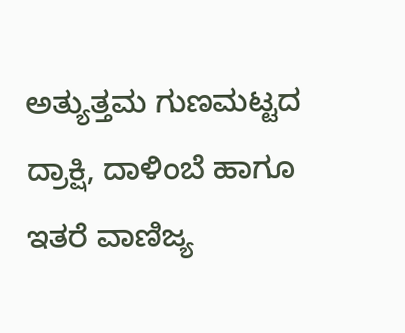ಅತ್ಯುತ್ತಮ ಗುಣಮಟ್ಟದ ದ್ರಾಕ್ಷಿ, ದಾಳಿಂಬೆ ಹಾಗೂ ಇತರೆ ವಾಣಿಜ್ಯ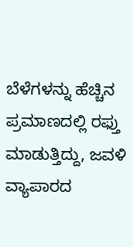ಬೆಳೆಗಳನ್ನು ಹೆಚ್ಚಿನ ಪ್ರಮಾಣದಲ್ಲಿ ರಫ್ತು ಮಾಡುತ್ತಿದ್ದು, ಜವಳಿ ವ್ಯಾಪಾರದ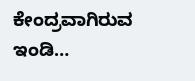ಕೇಂದ್ರವಾಗಿರುವ ಇಂಡಿ…